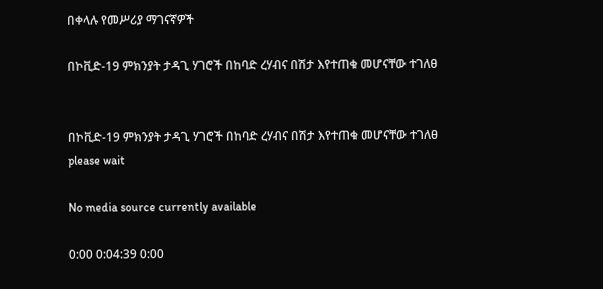በቀላሉ የመሥሪያ ማገናኛዎች

በኮቪድ-19 ምክንያት ታዳጊ ሃገሮች በከባድ ረሃብና በሽታ እየተጠቁ መሆናቸው ተገለፀ


በኮቪድ-19 ምክንያት ታዳጊ ሃገሮች በከባድ ረሃብና በሽታ እየተጠቁ መሆናቸው ተገለፀ
please wait

No media source currently available

0:00 0:04:39 0:00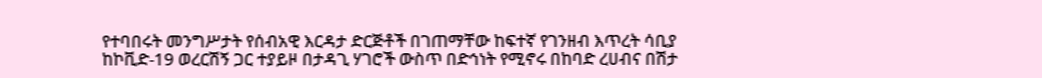የተባበሩት መንግሥታት የሰብአዊ እርዳታ ድርጅቶች በገጠማቸው ከፍተኛ የገንዘብ እጥረት ሳቢያ ከኮቪድ-19 ወረርሽኝ ጋር ተያይዞ በታዳጊ ሃገሮች ውስጥ በድኅነት የሚኖሩ በከባድ ረሀብና በሽታ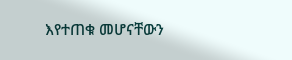እየተጠቁ መሆናቸውን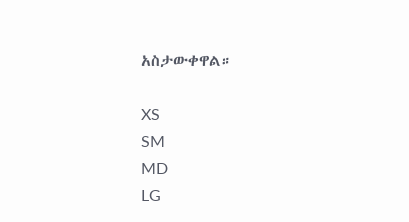አስታውቀዋል።

XS
SM
MD
LG